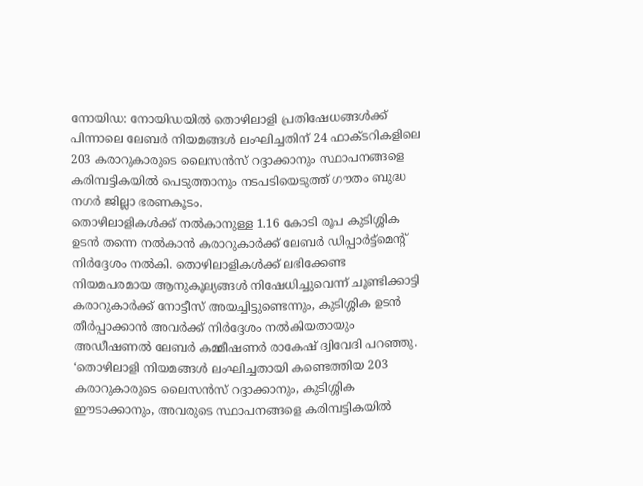നോയിഡ: നോയിഡയിൽ തൊഴിലാളി പ്രതിഷേധങ്ങൾക്ക് പിന്നാലെ ലേബർ നിയമങ്ങൾ ലംഘിച്ചതിന് 24 ഫാക്ടറികളിലെ 203 കരാറുകാരുടെ ലൈസൻസ് റദ്ദാക്കാനും സ്ഥാപനങ്ങളെ കരിമ്പട്ടികയിൽ പെടുത്താനും നടപടിയെടുത്ത് ഗൗതം ബുദ്ധ നഗർ ജില്ലാ ഭരണകൂടം.
തൊഴിലാളികൾക്ക് നൽകാനുള്ള 1.16 കോടി രൂപ കുടിശ്ശിക ഉടൻ തന്നെ നൽകാൻ കരാറുകാർക്ക് ലേബർ ഡിപ്പാർട്ട്മെന്റ് നിർദ്ദേശം നൽകി. തൊഴിലാളികൾക്ക് ലഭിക്കേണ്ട നിയമപരമായ ആനുകൂല്യങ്ങൾ നിഷേധിച്ചുവെന്ന് ചൂണ്ടിക്കാട്ടി കരാറുകാർക്ക് നോട്ടീസ് അയച്ചിട്ടുണ്ടെന്നും, കുടിശ്ശിക ഉടൻ തീർപ്പാക്കാൻ അവർക്ക് നിർദ്ദേശം നൽകിയതായും അഡീഷണൽ ലേബർ കമ്മീഷണർ രാകേഷ് ദ്വിവേദി പറഞ്ഞു.
‘തൊഴിലാളി നിയമങ്ങൾ ലംഘിച്ചതായി കണ്ടെത്തിയ 203 കരാറുകാരുടെ ലൈസൻസ് റദ്ദാക്കാനും, കുടിശ്ശിക ഈടാക്കാനും, അവരുടെ സ്ഥാപനങ്ങളെ കരിമ്പട്ടികയിൽ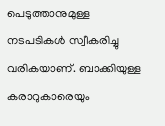പെടുത്താനുമുള്ള നടപടികൾ സ്വീകരിച്ചു വരികയാണ്. ബാക്കിയുള്ള കരാറുകാരെയും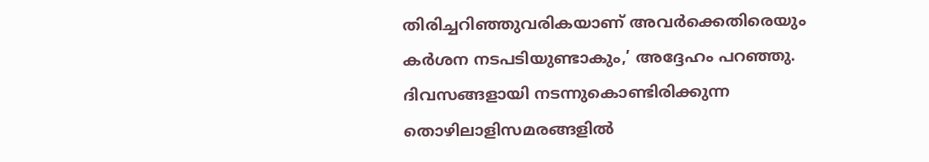തിരിച്ചറിഞ്ഞുവരികയാണ് അവർക്കെതിരെയും കർശന നടപടിയുണ്ടാകും,’ അദ്ദേഹം പറഞ്ഞു.
ദിവസങ്ങളായി നടന്നുകൊണ്ടിരിക്കുന്ന തൊഴിലാളിസമരങ്ങളിൽ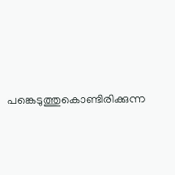പങ്കെടുത്തുകൊണ്ടിരിക്കുന്ന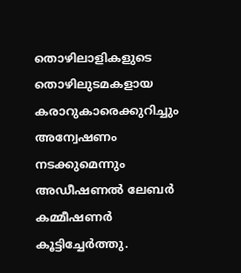തൊഴിലാളികളുടെ തൊഴിലുടമകളായ കരാറുകാരെക്കുറിച്ചും അന്വേഷണം നടക്കുമെന്നും അഡീഷണൽ ലേബർ കമ്മീഷണർ കൂട്ടിച്ചേർത്തു.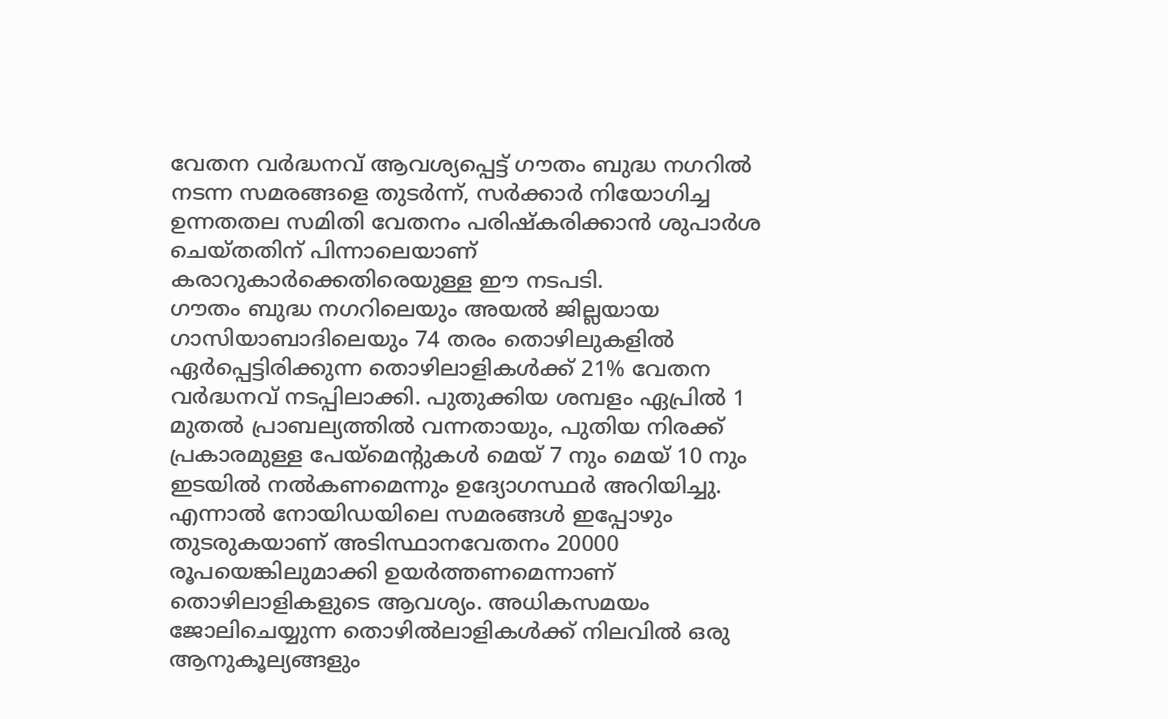വേതന വർദ്ധനവ് ആവശ്യപ്പെട്ട് ഗൗതം ബുദ്ധ നഗറിൽ നടന്ന സമരങ്ങളെ തുടർന്ന്, സർക്കാർ നിയോഗിച്ച ഉന്നതതല സമിതി വേതനം പരിഷ്കരിക്കാൻ ശുപാർശ ചെയ്തതിന് പിന്നാലെയാണ് കരാറുകാർക്കെതിരെയുള്ള ഈ നടപടി.
ഗൗതം ബുദ്ധ നഗറിലെയും അയൽ ജില്ലയായ ഗാസിയാബാദിലെയും 74 തരം തൊഴിലുകളിൽ ഏർപ്പെട്ടിരിക്കുന്ന തൊഴിലാളികൾക്ക് 21% വേതന വർദ്ധനവ് നടപ്പിലാക്കി. പുതുക്കിയ ശമ്പളം ഏപ്രിൽ 1 മുതൽ പ്രാബല്യത്തിൽ വന്നതായും, പുതിയ നിരക്ക് പ്രകാരമുള്ള പേയ്മെന്റുകൾ മെയ് 7 നും മെയ് 10 നും ഇടയിൽ നൽകണമെന്നും ഉദ്യോഗസ്ഥർ അറിയിച്ചു.
എന്നാൽ നോയിഡയിലെ സമരങ്ങൾ ഇപ്പോഴും തുടരുകയാണ് അടിസ്ഥാനവേതനം 20000 രൂപയെങ്കിലുമാക്കി ഉയർത്തണമെന്നാണ് തൊഴിലാളികളുടെ ആവശ്യം. അധികസമയം ജോലിചെയ്യുന്ന തൊഴിൽലാളികൾക്ക് നിലവിൽ ഒരു ആനുകൂല്യങ്ങളും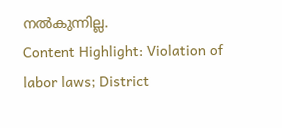നൽകുന്നില്ല.
Content Highlight: Violation of labor laws; District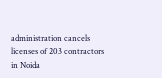administration cancels licenses of 203 contractors in Noida